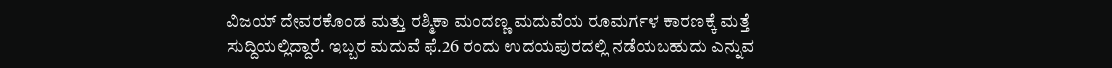ವಿಜಯ್ ದೇವರಕೊಂಡ ಮತ್ತು ರಶ್ಮಿಕಾ ಮಂದಣ್ಣ ಮದುವೆಯ ರೂಮರ್ಗಳ ಕಾರಣಕ್ಕೆ ಮತ್ತೆ ಸುದ್ದಿಯಲ್ಲಿದ್ದಾರೆ. ಇಬ್ಬರ ಮದುವೆ ಫೆ.26 ರಂದು ಉದಯಪುರದಲ್ಲಿ ನಡೆಯಬಹುದು ಎನ್ನುವ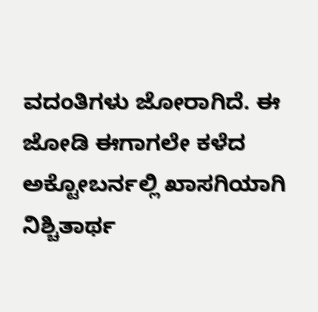ವದಂತಿಗಳು ಜೋರಾಗಿದೆ. ಈ ಜೋಡಿ ಈಗಾಗಲೇ ಕಳೆದ ಅಕ್ಟೋಬರ್ನಲ್ಲಿ ಖಾಸಗಿಯಾಗಿ ನಿಶ್ಚಿತಾರ್ಥ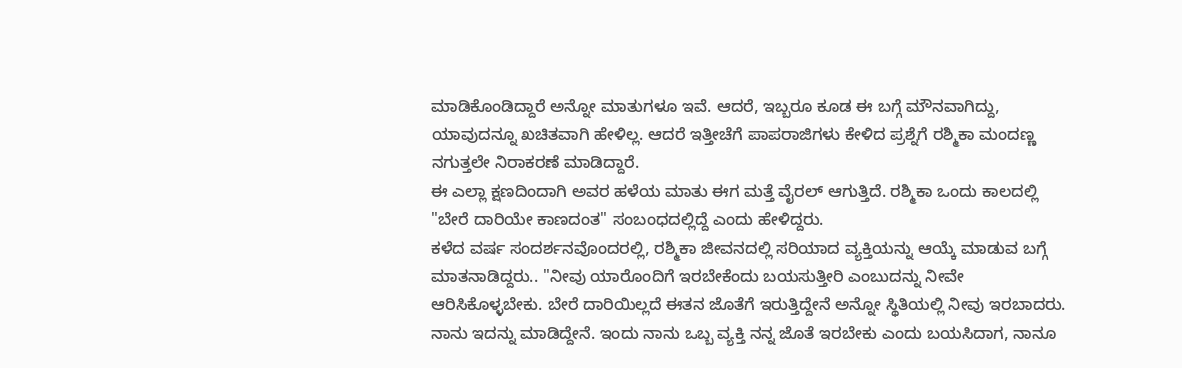ಮಾಡಿಕೊಂಡಿದ್ದಾರೆ ಅನ್ನೋ ಮಾತುಗಳೂ ಇವೆ. ಆದರೆ, ಇಬ್ಬರೂ ಕೂಡ ಈ ಬಗ್ಗೆ ಮೌನವಾಗಿದ್ದು, ಯಾವುದನ್ನೂ ಖಚಿತವಾಗಿ ಹೇಳಿಲ್ಲ. ಆದರೆ ಇತ್ತೀಚೆಗೆ ಪಾಪರಾಜಿಗಳು ಕೇಳಿದ ಪ್ರಶ್ನೆಗೆ ರಶ್ಮಿಕಾ ಮಂದಣ್ಣ ನಗುತ್ತಲೇ ನಿರಾಕರಣೆ ಮಾಡಿದ್ದಾರೆ.
ಈ ಎಲ್ಲಾ ಕ್ಷಣದಿಂದಾಗಿ ಅವರ ಹಳೆಯ ಮಾತು ಈಗ ಮತ್ತೆ ವೈರಲ್ ಆಗುತ್ತಿದೆ. ರಶ್ಮಿಕಾ ಒಂದು ಕಾಲದಲ್ಲಿ "ಬೇರೆ ದಾರಿಯೇ ಕಾಣದಂತ" ಸಂಬಂಧದಲ್ಲಿದ್ದೆ ಎಂದು ಹೇಳಿದ್ದರು.
ಕಳೆದ ವರ್ಷ ಸಂದರ್ಶನವೊಂದರಲ್ಲಿ, ರಶ್ಮಿಕಾ ಜೀವನದಲ್ಲಿ ಸರಿಯಾದ ವ್ಯಕ್ತಿಯನ್ನು ಆಯ್ಕೆ ಮಾಡುವ ಬಗ್ಗೆ ಮಾತನಾಡಿದ್ದರು.. "ನೀವು ಯಾರೊಂದಿಗೆ ಇರಬೇಕೆಂದು ಬಯಸುತ್ತೀರಿ ಎಂಬುದನ್ನು ನೀವೇ ಆರಿಸಿಕೊಳ್ಳಬೇಕು. ಬೇರೆ ದಾರಿಯಿಲ್ಲದೆ ಈತನ ಜೊತೆಗೆ ಇರುತ್ತಿದ್ದೇನೆ ಅನ್ನೋ ಸ್ಥಿತಿಯಲ್ಲಿ ನೀವು ಇರಬಾದರು. ನಾನು ಇದನ್ನು ಮಾಡಿದ್ದೇನೆ. ಇಂದು ನಾನು ಒಬ್ಬ ವ್ಯಕ್ತಿ ನನ್ನ ಜೊತೆ ಇರಬೇಕು ಎಂದು ಬಯಸಿದಾಗ, ನಾನೂ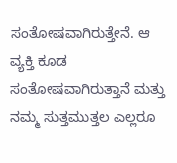ಸಂತೋಷವಾಗಿರುತ್ತೇನೆ. ಆ ವ್ಯಕ್ತಿ ಕೂಡ ಸಂತೋಷವಾಗಿರುತ್ತಾನೆ ಮತ್ತು ನಮ್ಮ ಸುತ್ತಮುತ್ತಲ ಎಲ್ಲರೂ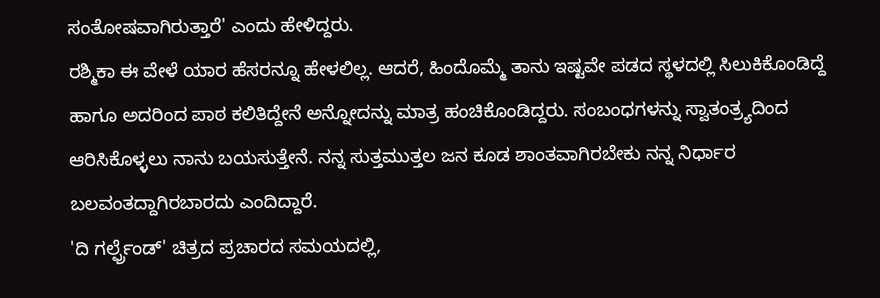ಸಂತೋಷವಾಗಿರುತ್ತಾರೆ' ಎಂದು ಹೇಳಿದ್ದರು.
ರಶ್ಮಿಕಾ ಈ ವೇಳೆ ಯಾರ ಹೆಸರನ್ನೂ ಹೇಳಲಿಲ್ಲ. ಆದರೆ, ಹಿಂದೊಮ್ಮೆ ತಾನು ಇಷ್ಟವೇ ಪಡದ ಸ್ಥಳದಲ್ಲಿ ಸಿಲುಕಿಕೊಂಡಿದ್ದೆ ಹಾಗೂ ಅದರಿಂದ ಪಾಠ ಕಲಿತಿದ್ದೇನೆ ಅನ್ನೋದನ್ನು ಮಾತ್ರ ಹಂಚಿಕೊಂಡಿದ್ದರು. ಸಂಬಂಧಗಳನ್ನು ಸ್ವಾತಂತ್ರ್ಯದಿಂದ ಆರಿಸಿಕೊಳ್ಳಲು ನಾನು ಬಯಸುತ್ತೇನೆ. ನನ್ನ ಸುತ್ತಮುತ್ತಲ ಜನ ಕೂಡ ಶಾಂತವಾಗಿರಬೇಕು ನನ್ನ ನಿರ್ಧಾರ ಬಲವಂತದ್ದಾಗಿರಬಾರದು ಎಂದಿದ್ದಾರೆ.
'ದಿ ಗರ್ಲ್ಫ್ರೆಂಡ್' ಚಿತ್ರದ ಪ್ರಚಾರದ ಸಮಯದಲ್ಲಿ,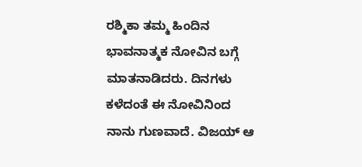ರಶ್ಮಿಕಾ ತಮ್ಮ ಹಿಂದಿನ ಭಾವನಾತ್ಮಕ ನೋವಿನ ಬಗ್ಗೆ ಮಾತನಾಡಿದರು. ದಿನಗಳು ಕಳೆದಂತೆ ಈ ನೋವಿನಿಂದ ನಾನು ಗುಣವಾದೆ. ವಿಜಯ್ ಆ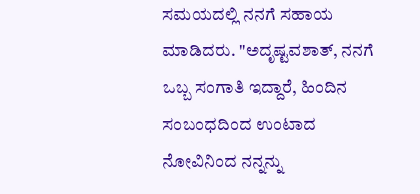ಸಮಯದಲ್ಲಿ ನನಗೆ ಸಹಾಯ ಮಾಡಿದರು. "ಅದೃಷ್ಟವಶಾತ್, ನನಗೆ ಒಬ್ಬ ಸಂಗಾತಿ ಇದ್ದಾರೆ, ಹಿಂದಿನ ಸಂಬಂಧದಿಂದ ಉಂಟಾದ ನೋವಿನಿಂದ ನನ್ನನ್ನು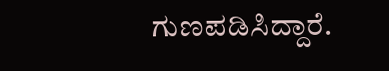ಗುಣಪಡಿಸಿದ್ದಾರೆ.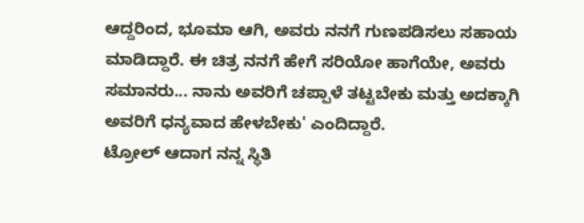ಆದ್ದರಿಂದ, ಭೂಮಾ ಆಗಿ, ಅವರು ನನಗೆ ಗುಣಪಡಿಸಲು ಸಹಾಯ ಮಾಡಿದ್ದಾರೆ. ಈ ಚಿತ್ರ ನನಗೆ ಹೇಗೆ ಸರಿಯೋ ಹಾಗೆಯೇ, ಅವರು ಸಮಾನರು... ನಾನು ಅವರಿಗೆ ಚಪ್ಪಾಳೆ ತಟ್ಟಬೇಕು ಮತ್ತು ಅದಕ್ಕಾಗಿ ಅವರಿಗೆ ಧನ್ಯವಾದ ಹೇಳಬೇಕು' ಎಂದಿದ್ದಾರೆ.
ಟ್ರೋಲ್ ಆದಾಗ ನನ್ನ ಸ್ಥಿತಿ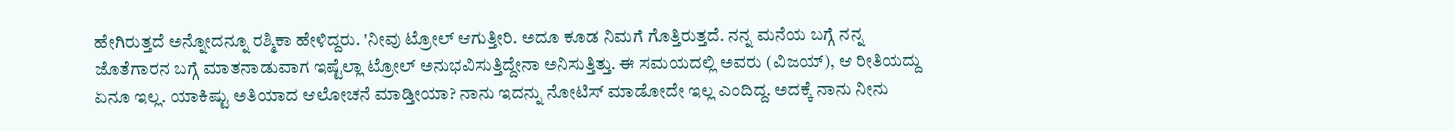ಹೇಗಿರುತ್ತದೆ ಅನ್ನೋದನ್ನೂ ರಶ್ಮಿಕಾ ಹೇಳಿದ್ದರು. 'ನೀವು ಟ್ರೋಲ್ ಆಗುತ್ತೀರಿ. ಅದೂ ಕೂಡ ನಿಮಗೆ ಗೊತ್ತಿರುತ್ತದೆ. ನನ್ನ ಮನೆಯ ಬಗ್ಗೆ ನನ್ನ ಜೊತೆಗಾರನ ಬಗ್ಗೆ ಮಾತನಾಡುವಾಗ ಇಷ್ಟೆಲ್ಲಾ ಟ್ರೋಲ್ ಅನುಭವಿಸುತ್ತಿದ್ದೇನಾ ಅನಿಸುತ್ತಿತ್ತು. ಈ ಸಮಯದಲ್ಲಿ ಅವರು (ವಿಜಯ್), ಆ ರೀತಿಯದ್ದು ಏನೂ ಇಲ್ಲ. ಯಾಕಿಷ್ಟು ಅತಿಯಾದ ಆಲೋಚನೆ ಮಾಡ್ತೀಯಾ? ನಾನು ಇದನ್ನು ನೋಟಿಸ್ ಮಾಡೋದೇ ಇಲ್ಲ ಎಂದಿದ್ದ. ಅದಕ್ಕೆ ನಾನು ನೀನು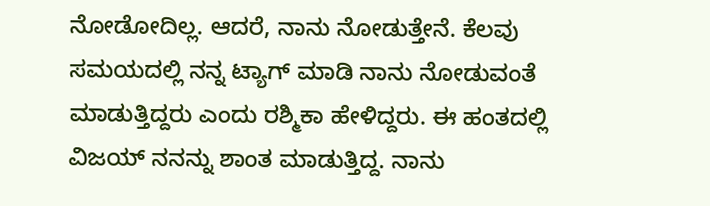ನೋಡೋದಿಲ್ಲ. ಆದರೆ, ನಾನು ನೋಡುತ್ತೇನೆ. ಕೆಲವು ಸಮಯದಲ್ಲಿ ನನ್ನ ಟ್ಯಾಗ್ ಮಾಡಿ ನಾನು ನೋಡುವಂತೆ ಮಾಡುತ್ತಿದ್ದರು ಎಂದು ರಶ್ಮಿಕಾ ಹೇಳಿದ್ದರು. ಈ ಹಂತದಲ್ಲಿ ವಿಜಯ್ ನನನ್ನು ಶಾಂತ ಮಾಡುತ್ತಿದ್ದ. ನಾನು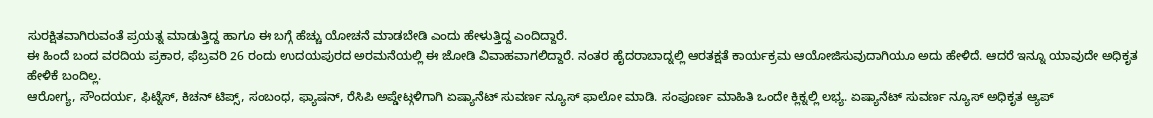ಸುರಕ್ಷಿತವಾಗಿರುವಂತೆ ಪ್ರಯತ್ನ ಮಾಡುತ್ತಿದ್ದ ಹಾಗೂ ಈ ಬಗ್ಗೆ ಹೆಚ್ಚು ಯೋಚನೆ ಮಾಡಬೇಡಿ ಎಂದು ಹೇಳುತ್ತಿದ್ದ ಎಂದಿದ್ದಾರೆ.
ಈ ಹಿಂದೆ ಬಂದ ವರದಿಯ ಪ್ರಕಾರ, ಫೆಬ್ರವರಿ 26 ರಂದು ಉದಯಪುರದ ಅರಮನೆಯಲ್ಲಿ ಈ ಜೋಡಿ ವಿವಾಹವಾಗಲಿದ್ದಾರೆ. ನಂತರ ಹೈದರಾಬಾದ್ನಲ್ಲಿ ಆರತಕ್ಷತೆ ಕಾರ್ಯಕ್ರಮ ಆಯೋಜಿಸುವುದಾಗಿಯೂ ಅದು ಹೇಳಿದೆ. ಆದರೆ ಇನ್ನೂ ಯಾವುದೇ ಅಧಿಕೃತ ಹೇಳಿಕೆ ಬಂದಿಲ್ಲ.
ಆರೋಗ್ಯ, ಸೌಂದರ್ಯ, ಫಿಟ್ನೆಸ್, ಕಿಚನ್ ಟಿಪ್ಸ್, ಸಂಬಂಧ, ಫ್ಯಾಷನ್, ರೆಸಿಪಿ ಅಪ್ಡೇಟ್ಗಳಿಗಾಗಿ ಏಷ್ಯಾನೆಟ್ ಸುವರ್ಣ ನ್ಯೂಸ್ ಫಾಲೋ ಮಾಡಿ. ಸಂಪೂರ್ಣ ಮಾಹಿತಿ ಒಂದೇ ಕ್ಲಿಕ್ನಲ್ಲಿ ಲಭ್ಯ. ಏಷ್ಯಾನೆಟ್ ಸುವರ್ಣ ನ್ಯೂಸ್ ಅಧಿಕೃತ ಆ್ಯಪ್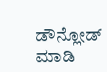ಡೌನ್ಲೋಡ್ ಮಾಡಿ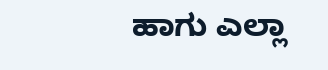ಹಾಗು ಎಲ್ಲಾ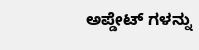ಅಪ್ಡೇಟ್ ಗಳನ್ನು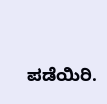ಪಡೆಯಿರಿ.